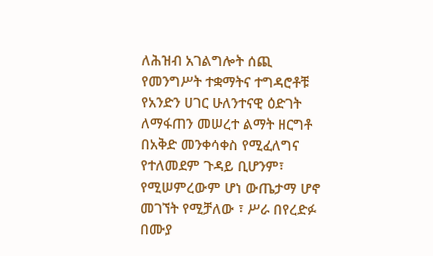ለሕዝብ አገልግሎት ሰጪ የመንግሥት ተቋማትና ተግዳሮቶቹ
የአንድን ሀገር ሁለንተናዊ ዕድገት ለማፋጠን መሠረተ ልማት ዘርግቶ በአቅድ መንቀሳቀስ የሚፈለግና የተለመደም ጉዳይ ቢሆንም፣ የሚሠምረውም ሆነ ውጤታማ ሆኖ መገኘት የሚቻለው ፣ ሥራ በየረድፉ በሙያ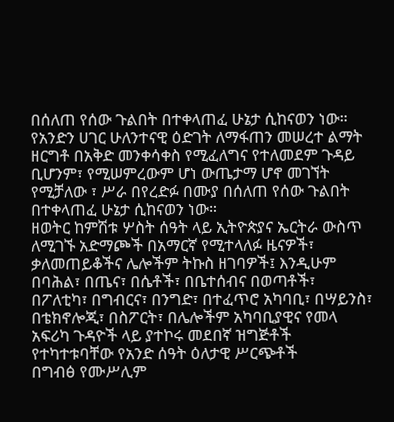በሰለጠ የሰው ጉልበት በተቀላጠፈ ሁኔታ ሲከናወን ነው።
የአንድን ሀገር ሁለንተናዊ ዕድገት ለማፋጠን መሠረተ ልማት ዘርግቶ በአቅድ መንቀሳቀስ የሚፈለግና የተለመደም ጉዳይ ቢሆንም፣ የሚሠምረውም ሆነ ውጤታማ ሆኖ መገኘት የሚቻለው ፣ ሥራ በየረድፉ በሙያ በሰለጠ የሰው ጉልበት በተቀላጠፈ ሁኔታ ሲከናወን ነው።
ዘወትር ከምሽቱ ሦስት ሰዓት ላይ ኢትዮጵያና ኤርትራ ውስጥ ለሚገኙ አድማጮች በአማርኛ የሚተላለፉ ዜናዎች፣ ቃለመጠይቆችና ሌሎችም ትኩስ ዘገባዎች፤ እንዲሁም በባሕል፣ በጤና፣ በሴቶች፣ በቤተሰብና በወጣቶች፣ በፖለቲካ፣ በግብርና፣ በንግድ፣ በተፈጥሮ አካባቢ፣ በሣይንስ፣ በቴክኖሎጂ፣ በስፖርት፣ በሌሎችም አካባቢያዊና የመላ አፍሪካ ጉዳዮች ላይ ያተኮሩ መደበኛ ዝግጅቶች የተካተቱባቸው የአንድ ሰዓት ዕለታዊ ሥርጭቶች
በግብፅ የሙሥሊም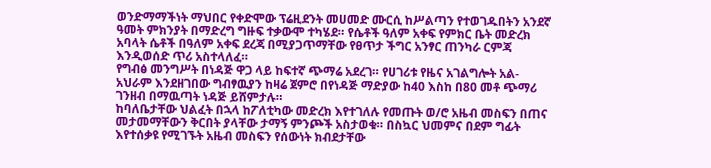ወንድማማችነት ማህበር የቀድሞው ፕሬዚደንት መሀመድ ሙርሲ ከሥልጣን የተወገዱበትን አንደኛ ዓመት ምክንያት በማድረግ ግዙፍ ተቃውሞ ተካሄደ። የሴቶች ዓለም አቀፍ የምክር ቤት መድረክ አባላት ሴቶች በዓለም አቀፍ ደረጃ በሚያጋጥማቸው የፀጥታ ችግር አንፃር ጠንካራ ርምጃ እንዲወሰድ ጥሪ አስተላለፈ።
የግብፅ መንግሥት በነዳጅ ዋጋ ላይ ከፍተኛ ጭማሬ አደረገ። የሀገሪቱ የዜና አገልግሎት አል- አህራም እንደዘገበው ግብፃዉያን ከዛሬ ጀምሮ በየነዳጅ ማድያው ከ40 እስከ በ80 መቶ ጭማሪ ገንዘብ በማዉጣት ነዳጅ ይሸምታሉ።
ከባለቤታቸው ህልፈት በኋላ ከፖለቲካው መድረክ እየተገለሉ የመጡት ወ/ሮ አዜብ መስፍን በጠና መታመማቸውን ቅርበት ያላቸው ታማኝ ምንጮች አስታወቁ። በስኳር ህመምና በደም ግፊት እየተሰቃዩ የሚገኙት አዜብ መስፍን የሰውነት ክብደታቸው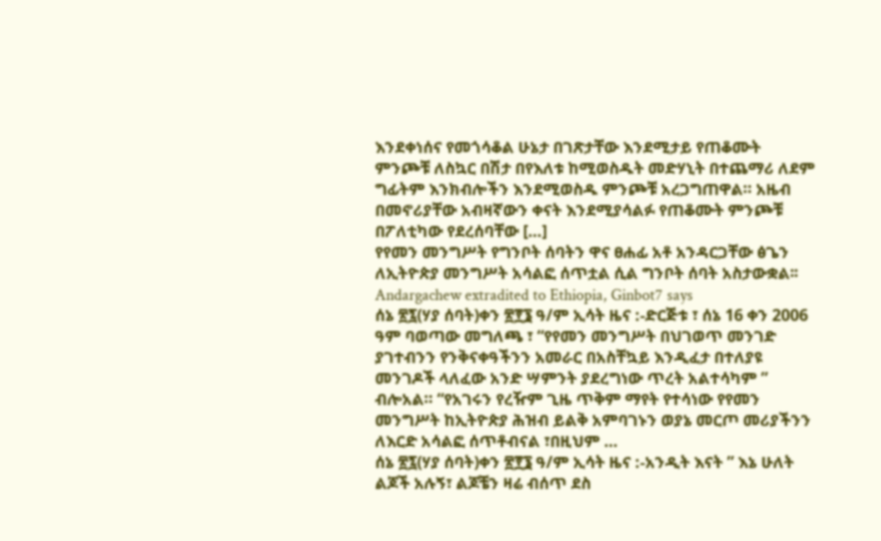እንደቀነሰና የመጎሳቆል ሁኔታ በገጽታቸው እንደሚታይ የጠቆሙት ምንጮቹ ለስኳር በሽታ በየእለቱ ከሚወስዱት መድሃኒት በተጨማሪ ለደም ግፊትም እንክብሎችን እንደሚወስዱ ምንጮቹ አረጋግጠዋል። አዜብ በመኖሪያቸው አብዛኛውን ቀናት እንደሚያሳልፉ የጠቆሙት ምንጮቹ በፖለቲካው የደረሰባቸው […]
የየመን መንግሥት የግንቦት ሰባትን ዋና ፀሐፊ አቶ አንዳርጋቸው ፅጌን ለኢትዮጵያ መንግሥት አሳልፎ ሰጥቷል ሲል ግንቦት ሰባት አስታውቋል፡፡
Andargachew extradited to Ethiopia, Ginbot7 says
ሰኔ ፳፯(ሃያ ሰባት)ቀን ፳፻፮ ዓ/ም ኢሳት ዜና :-ድርጅቱ ፣ ሰኔ 16 ቀን 2006 ዓም ባወጣው መግለጫ ፣ “የየመን መንግሥት በህገወጥ መንገድ ያገተብንን የንቅናቀዓችንን አመራር በአስቸኳይ እንዲፈታ በተለያዩ መንገዶች ላለፈው አንድ ሣምንት ያደረግነው ጥረት አልተሳካም ” ብሎአል። “የአገሩን የረዥም ጊዜ ጥቅም ማየት የተሳነው የየመን መንግሥት ከኢትዮጵያ ሕዝብ ይልቅ አምባገኑን ወያኔ መርጦ መሪያችንን ለእርድ አሳልፎ ሰጥቶብናል ፣በዚህም …
ሰኔ ፳፯(ሃያ ሰባት)ቀን ፳፻፮ ዓ/ም ኢሳት ዜና :-አንዲት እናት ” እኔ ሁለት ልጆች አሉኝ፣ ልጆቼን ዛሬ ብሰጥ ደስ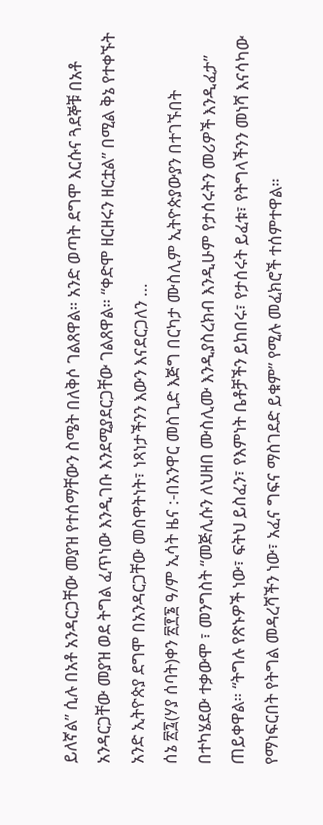ይለኛል” ሲሉ በአቶ አንዳርጋቸው መያዝ የተሰማቸውን ስሜት በለቅሶ ገልጸዋል። አንድ ወጣት ደግሞ እርሱና ጓደኞቹ በአቶ አንዳርጋቸው መያዝ ወደ ትግል ፈጥነው እንዲገቡ እንደሚያደርጋቸው ገልጸዋል። “ቀድሞ ዘርዘሩን ዘርቷል” በሚል ቅኔ የተቀኙት አንድ ኢትዮጵያ ደግሞ በአንዳርጋቸው መስዋትነት፣ ነጻነታችንን እውን እናደርጋለን …
ሰኔ ፳፯(ሃያ ሰባት)ቀን ፳፻፮ ዓ/ም ኢሳት ዜና :-በአንዋር መስጊድ እጅግ በርካታ ሙስሊም ኢትዮጵያውያን በተገኙበት በተካሄደው ተቃውሞ ፣ መንግስት “መጅሊሱን ለህዘበ ሙስሊሙ እንዲያስረክብ እንዲሁም የታሰሩትን መሪዎች እንዲፈታ” ጠይቀዋል። “ትግሉ የጽኑዎች ነው፣ ፍትህ ይስፈን፣ የእምነት ቤቶቻችን ይከበሩ፣ የታሰሩት ይፈቱ፣ የትግላችንን መነሻ እናሳካው የማነፍርበት የትግል መዳረሻችን ነው፣ አፈና ግፍና ማስገደድ ይቁም” የሚሉ መፈክሮች ተሰምተዋል።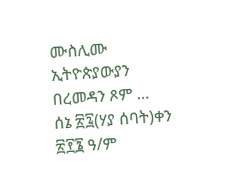ሙስሊሙ ኢትዮጵያውያን በረመዳን ጾም …
ሰኔ ፳፯(ሃያ ሰባት)ቀን ፳፻፮ ዓ/ም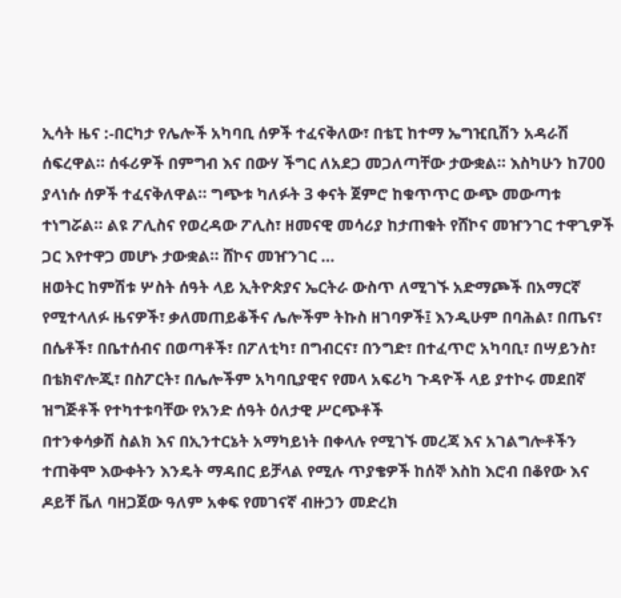ኢሳት ዜና :-በርካታ የሌሎች አካባቢ ሰዎች ተፈናቅለው፣ በቴፒ ከተማ ኤግዢቢሽን አዳራሽ ሰፍረዋል። ሰፋሪዎች በምግብ እና በውሃ ችግር ለአደጋ መጋለጣቸው ታውቋል። እስካሁን ከ700 ያላነሱ ሰዎች ተፈናቅለዋል። ግጭቱ ካለፉት 3 ቀናት ጀምሮ ከቁጥጥር ውጭ መውጣቱ ተነግሯል። ልዩ ፖሊስና የወረዳው ፖሊስ፣ ዘመናዊ መሳሪያ ከታጠቁት የሸኮና መዠንገር ተዋጊዎች ጋር እየተዋጋ መሆኑ ታውቋል። ሸኮና መዠንገር …
ዘወትር ከምሽቱ ሦስት ሰዓት ላይ ኢትዮጵያና ኤርትራ ውስጥ ለሚገኙ አድማጮች በአማርኛ የሚተላለፉ ዜናዎች፣ ቃለመጠይቆችና ሌሎችም ትኩስ ዘገባዎች፤ እንዲሁም በባሕል፣ በጤና፣ በሴቶች፣ በቤተሰብና በወጣቶች፣ በፖለቲካ፣ በግብርና፣ በንግድ፣ በተፈጥሮ አካባቢ፣ በሣይንስ፣ በቴክኖሎጂ፣ በስፖርት፣ በሌሎችም አካባቢያዊና የመላ አፍሪካ ጉዳዮች ላይ ያተኮሩ መደበኛ ዝግጅቶች የተካተቱባቸው የአንድ ሰዓት ዕለታዊ ሥርጭቶች
በተንቀሳቃሽ ስልክ እና በኢንተርኔት አማካይነት በቀላሉ የሚገኙ መረጃ እና አገልግሎቶችን ተጠቅሞ እውቀትን እንዴት ማዳበር ይቻላል የሚሉ ጥያቄዎች ከሰኞ እስከ እሮብ በቆየው እና ዶይቸ ቬለ ባዘጋጀው ዓለም አቀፍ የመገናኛ ብዙኃን መድረክ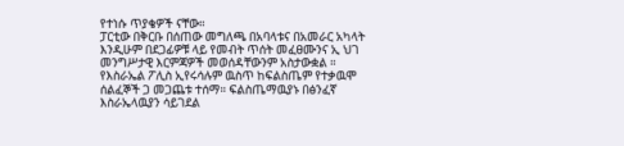የተነሱ ጥያቄዎች ናቸው።
ፓርቲው በቅርቡ በሰጠው መግለጫ በአባላቱና በአመራር አካላት እንዲሁም በደጋፊዎቹ ላይ የመብት ጥሰት መፈፀሙንና ኢ ህገ መንግሥታዊ እርምጃዎች መወሰዳቸውንም አስታውቋል ።
የእስራኤል ፖሊስ ኢየሩሳሉም ዉስጥ ከፍልስጤም የተቃዉሞ ሰልፈኞች ጋ መጋጨቱ ተሰማ። ፍልስጤማዉያኑ በፅንፈኛ እስራኤላዉያን ሳይገደል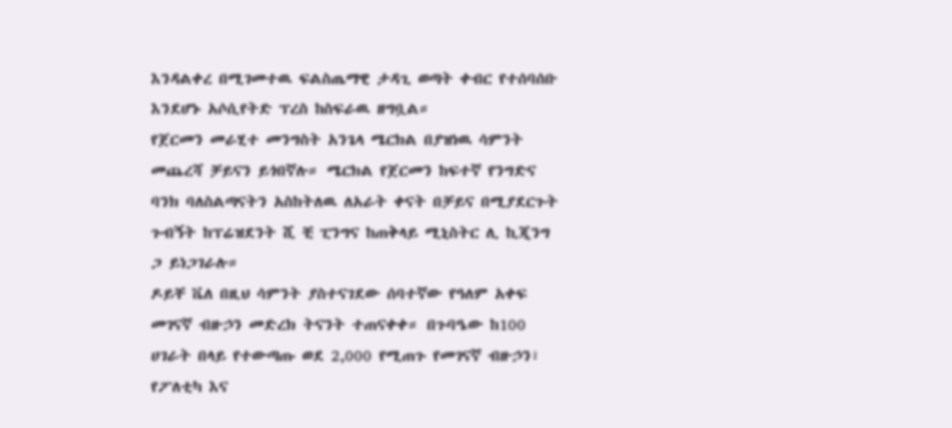እንዳልቀረ በሚገመተዉ ፍልስጤማዊ ታዳጊ ወጣት ቀብር የተሰባሰቡ እንደሆኑ አሶሲየትድ ፕረስ ከስፍራዉ ዘግቧል።
የጀርመን መራሂተ መንግስት አንጌላ ሜርክል በያዝነዉ ሳምንት መጨረሻ ቻይናን ይጎበኛሉ። ሜርክል የጀርመን ከፍተኛ የንግድና ባንክ ባለስልጣናትን አስከትለዉ ለአራት ቀናት በቻይና በሚያደርጉት ጉብኝት ከፕሬዝደንት ሺ ቺ ፒንግና ከጠቅላይ ሚኒስትር ሊ ኪጂንግ ጋ ይነጋገራሉ።
ዶይቸ ቬለ በዚህ ሳምንት ያስተናገደው ሰባተኛው የዓለም አቀፍ መገናኛ ብዙኃን መድረክ ትናንት ተጠናቀቀ። በጉባዔው ከ100 ሀገራት በላይ የተውጣጡ ወደ 2,000 የሚጠጉ የመገናኛ ብዙኃን፣ የፖለቲካ እና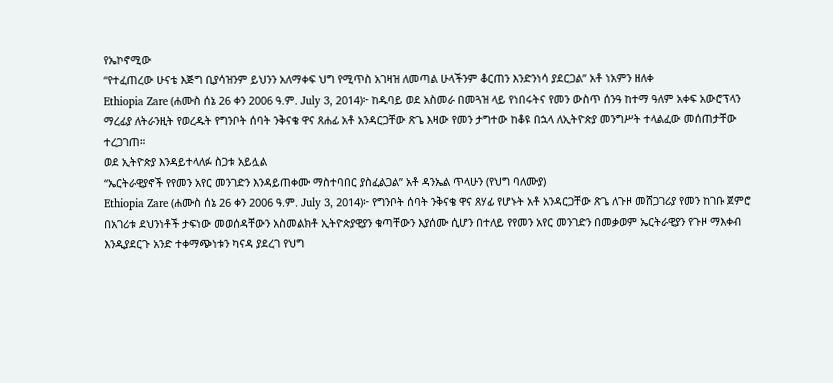የኤኮኖሚው
“የተፈጠረው ሁናቴ እጅግ ቢያሳዝንም ይህንን አለማቀፍ ህግ የሚጥስ አገዛዝ ለመጣል ሁላችንም ቆርጠን እንድንነሳ ያደርጋል” አቶ ነአምን ዘለቀ
Ethiopia Zare (ሐሙስ ሰኔ 26 ቀን 2006 ዓ.ም. July 3, 2014)፦ ከዱባይ ወደ አስመራ በመጓዝ ላይ የነበሩትና የመን ውስጥ ሰንዓ ከተማ ዓለም አቀፍ አውሮፕላን ማረፊያ ለትራንዚት የወረዱት የግንቦት ሰባት ንቅናቄ ዋና ጸሐፊ አቶ አንዳርጋቸው ጽጌ እዛው የመን ታግተው ከቆዩ በኋላ ለኢትዮጵያ መንግሥት ተላልፈው መሰጠታቸው ተረጋገጠ።
ወደ ኢትዮጵያ እንዳይተላለፉ ስጋቱ አይሏል
“ኤርትራዊያኖች የየመን አየር መንገድን እንዳይጠቀሙ ማስተባበር ያስፈልጋል” አቶ ዳንኤል ጥላሁን (የህግ ባለሙያ)
Ethiopia Zare (ሐሙስ ሰኔ 26 ቀን 2006 ዓ.ም. July 3, 2014)፦ የግንቦት ሰባት ንቅናቄ ዋና ጸሃፊ የሆኑት አቶ አንዳርጋቸው ጽጌ ለጉዞ መሸጋገሪያ የመን ከገቡ ጀምሮ በአገሪቱ ደህንነቶች ታፍነው መወሰዳቸውን አስመልክቶ ኢትዮጵያዊያን ቁጣቸውን እያሰሙ ሲሆን በተለይ የየመን አየር መንገድን በመቃወም ኤርትራዊያን የጉዞ ማእቀብ እንዲያደርጉ አንድ ተቀማጭነቱን ካናዳ ያደረገ የህግ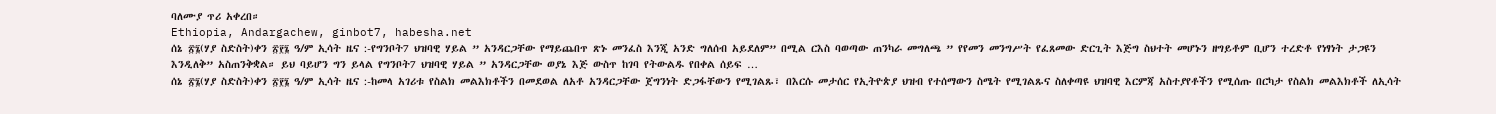ባለሙያ ጥሪ አቀረበ።
Ethiopia, Andargachew, ginbot7, habesha.net
ሰኔ ፳፮(ሃያ ስድስት)ቀን ፳፻፮ ዓ/ም ኢሳት ዜና :-የግንቦት7 ህዝባዊ ሃይል ” አንዳርጋቸው የማይጨበጥ ጽኑ መንፈስ እንጂ አንድ ግለሰብ አይደለም” በሚል ርእስ ባወጣው ጠንካራ መግለጫ ” የየመን መንግሥት የፈጸመው ድርጊት እጅግ ስህተት መሆኑን ዘግይቶም ቢሆን ተረድቶ የነፃነት ታጋዩን እንዲለቅ” አስጠንቅቋል። ይህ ባይሆን ግን ይላል የግንቦት7 ህዝባዊ ሃይል ” አንዳርጋቸው ወያኔ እጅ ውስጥ ከገባ የትውልዱ የበቀል ሰይፍ …
ሰኔ ፳፮(ሃያ ስድስት)ቀን ፳፻፮ ዓ/ም ኢሳት ዜና :-ከመላ አገሪቱ የስልክ መልእክቶችን በመደወል ለአቶ አንዳርጋቸው ጀግንነት ድጋፋቸውን የሚገልጹ፣ በእርሱ መታሰር የኢትዮጵያ ህዝብ የተሰማውን ስሜት የሚገልጹና ስለቀጣዩ ህዝባዊ እርምጃ አስተያየቶችን የሚሰጡ በርካታ የስልክ መልእክቶች ለኢሳት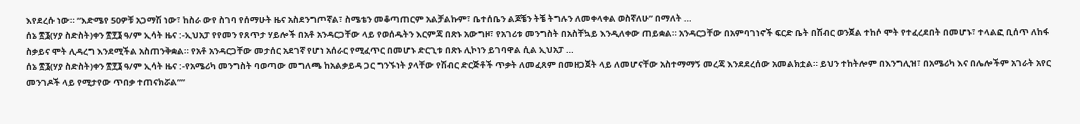እየደረሱ ነው። “እድሜየ 50ዎቹ አጋማሽ ነው፣ ከስራ ውየ ስገባ የሰማሁት ዜና አስደንግጦኛል፣ ስሜቴን መቆጣጠርም አልቻልኩም፣ ቤተሰቤን ልጆቼን ትቼ ትግሉን ለመቀላቀል ወስኛለሁ” በማለት …
ሰኔ ፳፮(ሃያ ስድስት)ቀን ፳፻፮ ዓ/ም ኢሳት ዜና :-ኢህአፓ የየመን የጸጥታ ሃይሎች በአቶ አንዳርጋቸው ላይ የወሰዱትን እርምጃ በጽኑ አውግዞ፣ የአገሪቱ መንግስት በአስቸኳይ እንዲለቀው ጠይቋል። አንዳርጋቸው በአምባገነኖች ፍርድ ቤት በሽብር ወንጀል ተከሶ ሞት የተፈረደበት በመሆኑ፣ ተላልፎ ቢሰጥ ለከፋ ስቃይና ሞት ሊዳረግ እንደሚችል አስጠንቅቋል። የአቶ አንዳርጋቸው መታሰር አደገኛ የሆነ አሰራር የሚፈጥር በመሆኑ ድርጊቱ በጽኑ ሊኮነን ይገባዋል ሲል ኢህአፓ …
ሰኔ ፳፮(ሃያ ስድስት)ቀን ፳፻፮ ዓ/ም ኢሳት ዜና :-የአሜሪካ መንግስት ባወጣው መግለጫ ከአልቃይዳ ጋር ግንኙነት ያላቸው የሽብር ድርጅቶች ጥቃት ለመፈጸም በመዘጋጀት ላይ ለመሆናቸው አስተማማኝ መረጃ እንደደረሰው አመልክቷል። ይህን ተከትሎም በእንግሊዝ፣ በአሜሪካ እና በሌሎችም አገራት አየር መንገዶች ላይ የሚታየው ጥበቃ ተጠናክሯል””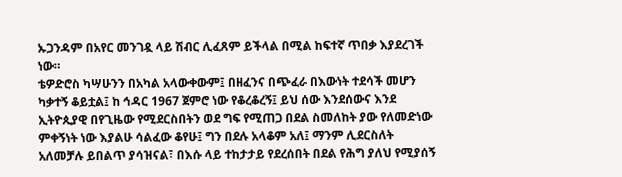ኡጋንዳም በአየር መንገዷ ላይ ሽብር ሊፈጸም ይችላል በሚል ከፍተኛ ጥበቃ እያደረገች ነው።
ቴዎድሮስ ካሣሁንን በአካል አላውቀውም፤ በዘፈንና በጭፈራ በእውነት ተደሳች መሆን ካቃተኝ ቆይቷል፤ ከ ኅዳር 1967 ጀምሮ ነው የቆረቆረኝ፤ ይህ ሰው እንደሰውና እንደ ኢትዮጲያዊ በየጊዜው የሚደርስበትን ወደ ግፍ የሚጠጋ በደል ስመለከት ያው የለመድነው ምቀኝነት ነው እያልሁ ሳልፈው ቆየሁ፤ ግን በደሉ አላቆም አለ፤ ማንም ሊደርስለት አለመቻሉ ይበልጥ ያሳዝናል፣ በእሱ ላይ ተከታታይ የደረሰበት በደል የሕግ ያለህ የሚያሰኝ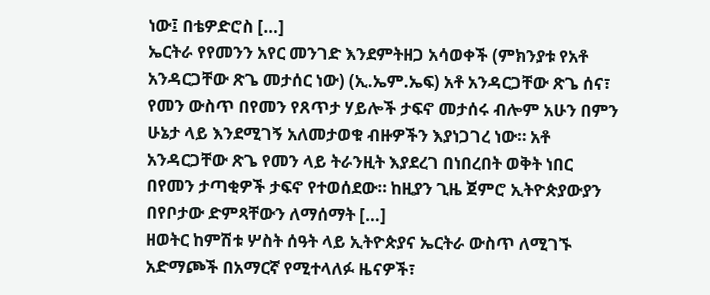ነው፤ በቴዎድሮስ […]
ኤርትራ የየመንን አየር መንገድ እንደምትዘጋ አሳወቀች (ምክንያቱ የአቶ አንዳርጋቸው ጽጌ መታሰር ነው) (ኢ.ኤም.ኤፍ) አቶ አንዳርጋቸው ጽጌ ሰና፣ የመን ውስጥ በየመን የጸጥታ ሃይሎች ታፍኖ መታሰሩ ብሎም አሁን በምን ሁኔታ ላይ እንደሚገኝ አለመታወቁ ብዙዎችን እያነጋገረ ነው። አቶ አንዳርጋቸው ጽጌ የመን ላይ ትራንዚት እያደረገ በነበረበት ወቅት ነበር በየመን ታጣቂዎች ታፍኖ የተወሰደው። ከዚያን ጊዜ ጀምሮ ኢትዮጵያውያን በየቦታው ድምጻቸውን ለማሰማት […]
ዘወትር ከምሽቱ ሦስት ሰዓት ላይ ኢትዮጵያና ኤርትራ ውስጥ ለሚገኙ አድማጮች በአማርኛ የሚተላለፉ ዜናዎች፣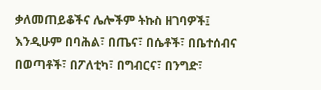ቃለመጠይቆችና ሌሎችም ትኩስ ዘገባዎች፤ እንዲሁም በባሕል፣ በጤና፣ በሴቶች፣ በቤተሰብና በወጣቶች፣ በፖለቲካ፣ በግብርና፣ በንግድ፣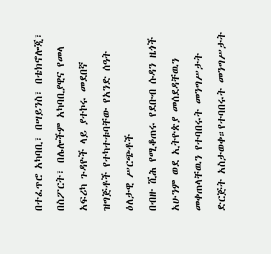በተፈጥሮ አካባቢ፣ በሣይንስ፣ በቴክኖሎጂ፣ በስፖርት፣ በሌሎችም አካባቢያዊና የመላ አፍሪካ ጉዳዮች ላይ ያተኮሩ መደበኛ ዝግጅቶች የተካተቱባቸው የአንድ ሰዓት ዕለታዊ ሥርጭቶች
በብዙ ሺሕ የሚቆጠሩ የደቡብ ሱዳን ዜጎች አሁንም ወደ ኢትዮጵያ መሰደዳቸዉን መቀጠላቸዉን የተባበሩት መንግሥታት ድርጅት አስታወቀ።የተባበሩት መንግሥታት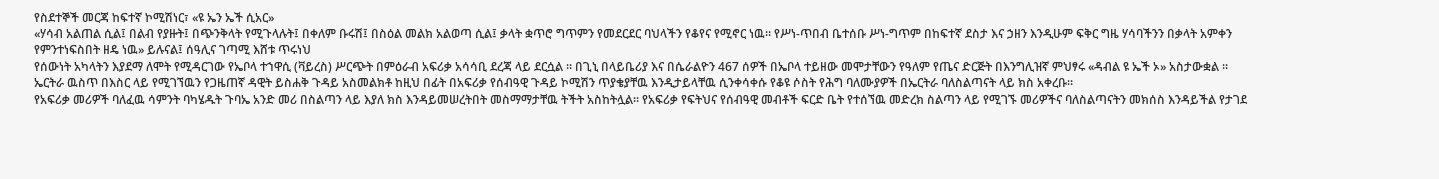የስደተኞች መርጃ ከፍተኛ ኮሚሽነር፣ «ዩ ኤን ኤች ሲአር»
«ሃሳብ አልጠል ሲል፤ በልብ የያዙት፤ በጭንቅላት የሚጉላሉት፤ በቀለም ቡሩሽ፤ በስዕል መልክ አልወጣ ሲል፤ ቃላት ቋጥሮ ግጥምን የመደርደር ባህላችን የቆየና የሚኖር ነዉ። የሥነ-ጥበብ ቤተሰቡ ሥነ-ግጥም በከፍተኛ ደስታ እና ኃዘን እንዲሁም ፍቅር ግዜ ሃሳባችንን በቃላት አምቀን የምንተነፍስበት ዘዴ ነዉ» ይሉናል፤ ሰዓሊና ገጣሚ እሸቱ ጥሩነህ
የሰውነት አካላትን እያደማ ለሞት የሚዳርገው የኤቦላ ተኀዋሲ (ቫይረስ) ሥርጭት በምዕራብ አፍሪቃ አሳሳቢ ደረጃ ላይ ደርሷል ። በጊኒ በላይቤሪያ እና በሴራልዮን 467 ሰዎች በኤቦላ ተይዘው መሞታቸውን የዓለም የጤና ድርጅት በእንግሊዝኛ ምህፃሩ «ዳብል ዩ ኤች ኦ» አስታውቋል ።
ኤርትራ ዉስጥ በእስር ላይ የሚገኘዉን የጋዜጠኛ ዳዊት ይስሐቅ ጉዳይ አስመልክቶ ከዚህ በፊት በአፍሪቃ የሰብዓዊ ጉዳይ ኮሚሽን ጥያቄያቸዉ እንዲታይላቸዉ ሲንቀሳቀሱ የቆዩ ሶስት የሕግ ባለሙያዎች በኤርትራ ባለስልጣናት ላይ ክስ አቀረቡ።
የአፍሪቃ መሪዎች ባለፈዉ ሳምንት ባካሄዱት ጉባኤ አንድ መሪ በስልጣን ላይ እያለ ክስ እንዳይመሠረትበት መስማማታቸዉ ትችት አስከትሏል። የአፍሪቃ የፍትህና የሰብዓዊ መብቶች ፍርድ ቤት የተሰኘዉ መድረክ ስልጣን ላይ የሚገኙ መሪዎችና ባለስልጣናትን መክሰስ እንዳይችል የታገደ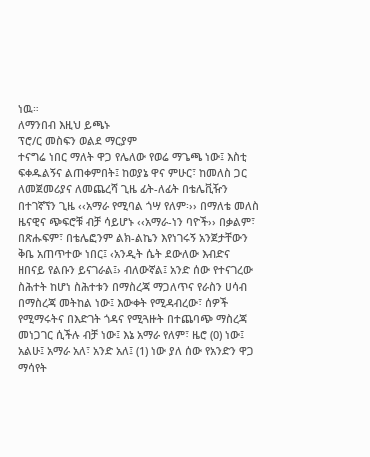ነዉ።
ለማንበብ እዚህ ይጫኑ
ፕሮ/ር መስፍን ወልደ ማርያም
ተናግሬ ነበር ማለት ዋጋ የሌለው የወሬ ማጌጫ ነው፤ እስቲ ፍቀዱልኝና ልጠቀምበት፤ ከወያኔ ዋና ምሁር፣ ከመለስ ጋር ለመጀመሪያና ለመጨረሻ ጊዜ ፊት-ለፊት በቴሌቪዥን በተገኛኘን ጊዜ ‹‹አማራ የሚባል ጎሣ የለም፡›› በማለቴ መለስ ዜናዊና ጭፍሮቹ ብቻ ሳይሆኑ ‹‹አማራ-ነን ባዮች›› በቃልም፣ በጽሑፍም፣ በቴሌፎንም ልክ-ልኬን እየነገሩኝ አንጀታቸውን ቅቤ አጠጥተው ነበር፤ ‹አንዲት ሴት ደውለው እብድና ዘበናይ የልቡን ይናገራል፤› ብለውኛል፤ አንድ ሰው የተናገረው ስሕተት ከሆነ ስሕተቱን በማስረጃ ማጋለጥና የራስን ሀሳብ በማስረጃ መትከል ነው፤ እውቀት የሚዳብረው፣ ሰዎች የሚማሩትና በእድገት ጎዳና የሚጓዙት በተጨባጭ ማስረጃ መነጋገር ሲችሉ ብቻ ነው፤ እኔ አማራ የለም፣ ዜሮ (0) ነው፤ አልሁ፤ አማራ አለ፣ አንድ አለ፤ (1) ነው ያለ ሰው የአንድን ዋጋ ማሳየት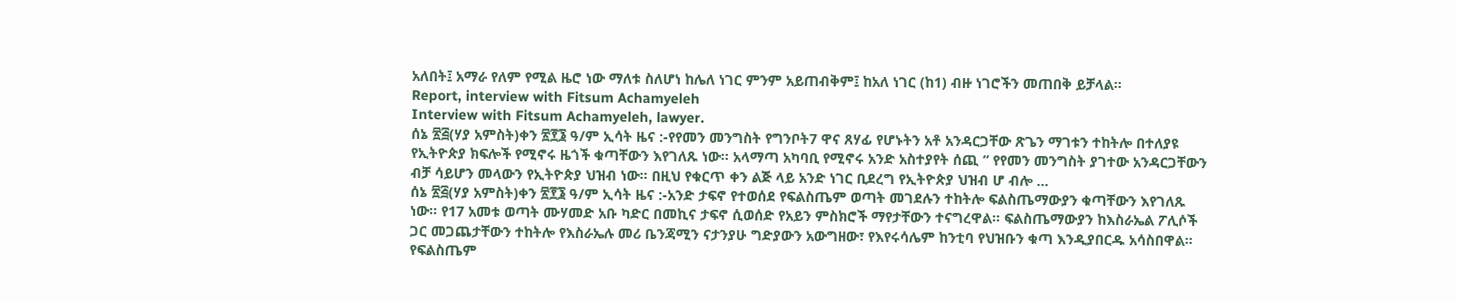አለበት፤ አማራ የለም የሚል ዜሮ ነው ማለቱ ስለሆነ ከሌለ ነገር ምንም አይጠብቅም፤ ከአለ ነገር (ከ1) ብዙ ነገሮችን መጠበቅ ይቻላል።
Report, interview with Fitsum Achamyeleh
Interview with Fitsum Achamyeleh, lawyer.
ሰኔ ፳፭(ሃያ አምስት)ቀን ፳፻፮ ዓ/ም ኢሳት ዜና :-የየመን መንግስት የግንቦት7 ዋና ጸሃፊ የሆኑትን አቶ አንዳርጋቸው ጽጌን ማገቱን ተከትሎ በተለያዩ የኢትዮጵያ ክፍሎች የሚኖሩ ዜጎች ቁጣቸውን እየገለጹ ነው። አላማጣ አካባቢ የሚኖሩ አንድ አስተያየት ሰጪ ” የየመን መንግስት ያገተው አንዳርጋቸውን ብቻ ሳይሆን መላውን የኢትዮጵያ ህዝብ ነው። በዚህ የቁርጥ ቀን ልጅ ላይ አንድ ነገር ቢደረግ የኢትዮጵያ ህዝብ ሆ ብሎ …
ሰኔ ፳፭(ሃያ አምስት)ቀን ፳፻፮ ዓ/ም ኢሳት ዜና :-አንድ ታፍኖ የተወሰደ የፍልስጤም ወጣት መገደሉን ተከትሎ ፍልስጤማውያን ቁጣቸውን እየገለጹ ነው። የ17 አመቱ ወጣት ሙሃመድ አቡ ካድር በመኪና ታፍኖ ሲወሰድ የአይን ምስክሮች ማየታቸውን ተናግረዋል። ፍልስጤማውያን ከእስራኤል ፖሊሶች ጋር መጋጨታቸውን ተከትሎ የእስራኤሉ መሪ ቤንጃሚን ናታንያሁ ግድያውን አውግዘው፣ የእየሩሳሌም ከንቲባ የህዝቡን ቁጣ እንዲያበርዱ አሳስበዋል። የፍልስጤም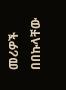መሪዎች በበኩላቸው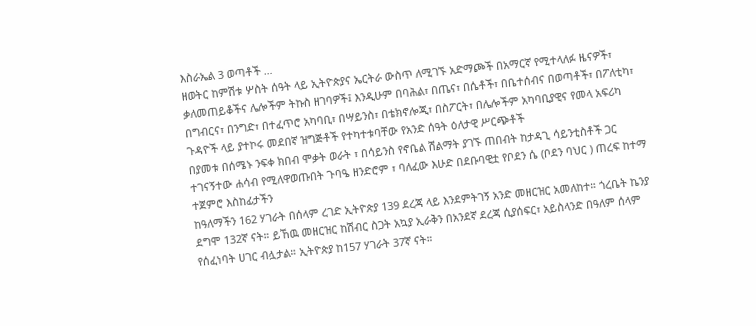እስራኤል 3 ወጣቶች …
ዘወትር ከምሽቱ ሦስት ሰዓት ላይ ኢትዮጵያና ኤርትራ ውስጥ ለሚገኙ አድማጮች በአማርኛ የሚተላለፉ ዜናዎች፣ ቃለመጠይቆችና ሌሎችም ትኩስ ዘገባዎች፤ እንዲሁም በባሕል፣ በጤና፣ በሴቶች፣ በቤተሰብና በወጣቶች፣ በፖለቲካ፣ በግብርና፣ በንግድ፣ በተፈጥሮ አካባቢ፣ በሣይንስ፣ በቴክኖሎጂ፣ በስፖርት፣ በሌሎችም አካባቢያዊና የመላ አፍሪካ ጉዳዮች ላይ ያተኮሩ መደበኛ ዝግጅቶች የተካተቱባቸው የአንድ ሰዓት ዕለታዊ ሥርጭቶች
በያመቱ በሰሜኑ ንፍቀ ክበብ ሞቃት ወራት ፣ በሳይንስ የኖቤል ሽልማት ያገኙ ጠበብት ከታዳጊ ሳይንቲስቶች ጋር ተገናኝተው ሐሳብ የሚለዋወጡበት ጉባዔ ዘንድሮም ፣ ባለፈው እሁድ በደቡባዊቷ የቦደን ሴ (ቦደን ባህር ) ጠረፍ ከተማ ተጀምሮ እስከፊታችን
ከዓለማችን 162 ሃገራት በሰላም ረገድ ኢትዮጵያ 139 ደረጃ ላይ እንደምትገኝ አንድ መዘርዝር አመለከተ። ጎረቤት ኬንያ ደግሞ 132ኛ ናት። ይኸዉ መዘርዝር ከሽብር ስጋት አኳያ ኢራቅን በአንደኛ ደረጃ ሲያሰፍር፣ አይስላንድ በዓለም ሰላም የሰፈነባት ሀገር ብሏታል። ኢትዮጵያ ከ157 ሃገራት 37ኛ ናት።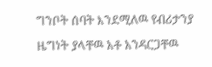ግንቦት ሰባት እንደሚለዉ የብሪታንያ ዜግነት ያላቸዉ አቶ አንዳርጋቸዉ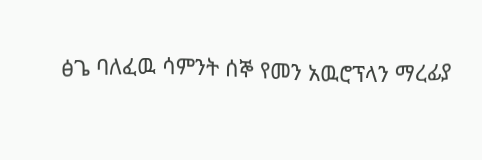ፅጌ ባለፈዉ ሳምንት ሰኞ የመን አዉሮፕላን ማረፊያ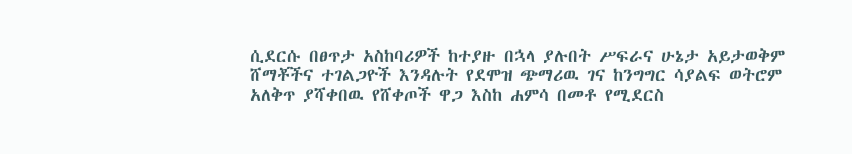ሲደርሱ በፀጥታ አስከባሪዎች ከተያዙ በኋላ ያሉበት ሥፍራና ሁኔታ አይታወቅም
ሸማቾችና ተገልጋዮች እንዳሉት የደሞዝ ጭማሪዉ ገና ከንግግር ሳያልፍ ወትሮም አለቅጥ ያሻቀበዉ የሸቀጦች ዋጋ እስከ ሐምሳ በመቶ የሚደርስ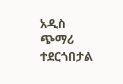አዲስ ጭማሪ ተደርጎበታል